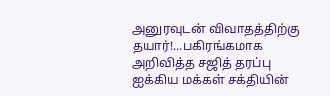அனுரவுடன் விவாதத்திற்கு தயார்!...பகிரங்கமாக அறிவித்த சஜித் தரப்பு
ஐக்கிய மக்கள் சக்தியின்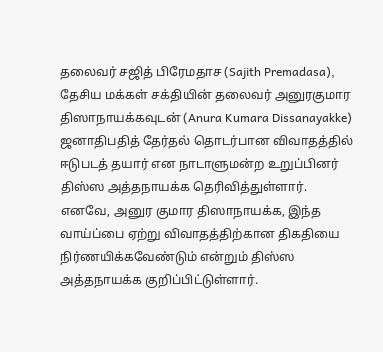தலைவர் சஜித் பிரேமதாச (Sajith Premadasa), தேசிய மக்கள் சக்தியின் தலைவர் அனுரகுமார திஸாநாயக்கவுடன் (Anura Kumara Dissanayakke) ஜனாதிபதித் தேர்தல் தொடர்பான விவாதத்தில் ஈடுபடத் தயார் என நாடாளுமன்ற உறுப்பினர் திஸ்ஸ அத்தநாயக்க தெரிவித்துள்ளார்.
எனவே, அனுர குமார திஸாநாயக்க, இந்த வாய்ப்பை ஏற்று விவாதத்திற்கான திகதியை நிர்ணயிக்கவேண்டும் என்றும் திஸ்ஸ அத்தநாயக்க குறிப்பிட்டுள்ளார்.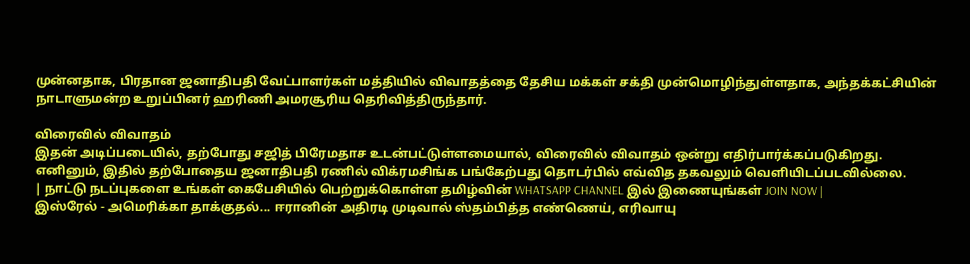முன்னதாக, பிரதான ஜனாதிபதி வேட்பாளர்கள் மத்தியில் விவாதத்தை தேசிய மக்கள் சக்தி முன்மொழிந்துள்ளதாக, அந்தக்கட்சியின் நாடாளுமன்ற உறுப்பினர் ஹரிணி அமரசூரிய தெரிவித்திருந்தார்.

விரைவில் விவாதம்
இதன் அடிப்படையில், தற்போது சஜித் பிரேமதாச உடன்பட்டுள்ளமையால், விரைவில் விவாதம் ஒன்று எதிர்பார்க்கப்படுகிறது. எனினும், இதில் தற்போதைய ஜனாதிபதி ரணில் விக்ரமசிங்க பங்கேற்பது தொடர்பில் எவ்வித தகவலும் வெளியிடப்படவில்லை.
| நாட்டு நடப்புகளை உங்கள் கைபேசியில் பெற்றுக்கொள்ள தமிழ்வின் WHATSAPP CHANNEL இல் இணையுங்கள் JOIN NOW |
இஸ்ரேல் - அமெரிக்கா தாக்குதல்... ஈரானின் அதிரடி முடிவால் ஸ்தம்பித்த எண்ணெய், எரிவாயு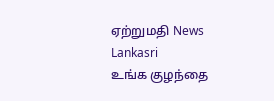ஏற்றுமதி News Lankasri
உங்க குழந்தை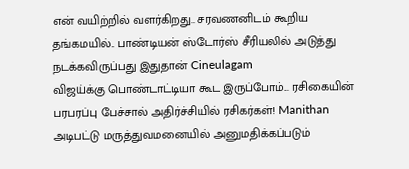என் வயிற்றில் வளர்கிறது.. சரவணனிடம் கூறிய தங்கமயில்.. பாண்டியன் ஸ்டோர்ஸ் சீரியலில் அடுத்து நடக்கவிருப்பது இதுதான் Cineulagam
விஜய்க்கு பொண்டாட்டியா கூட இருப்போம்... ரசிகையின் பரபரப்பு பேச்சால் அதிர்ச்சியில் ரசிகர்கள்! Manithan
அடிபட்டு மருத்துவமனையில் அனுமதிக்கப்படும்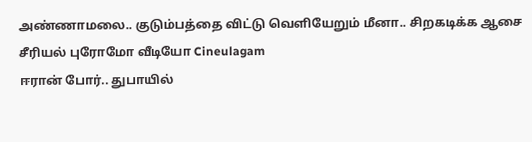அண்ணாமலை.. குடும்பத்தை விட்டு வெளியேறும் மீனா.. சிறகடிக்க ஆசை சீரியல் புரோமோ வீடியோ Cineulagam
ஈரான் போர்.. துபாயில்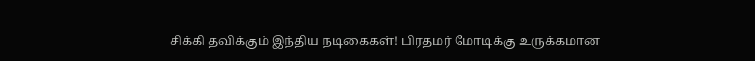சிக்கி தவிக்கும் இந்திய நடிகைகள்! பிரதமர் மோடிக்கு உருக்கமான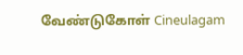வேண்டுகோள் Cineulagam